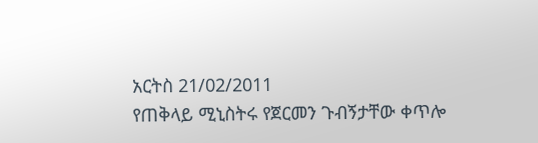አርትስ 21/02/2011
የጠቅላይ ሚኒስትሩ የጀርመን ጉብኝታቸው ቀጥሎ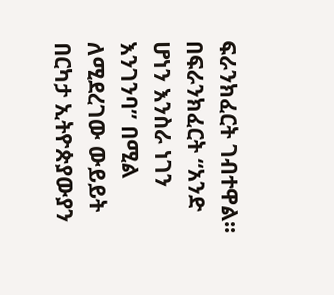ፍራንክፈርት ገብተዋል፡፡
በፍራንክፈርት “አንድ ሆነን እንስራ ነገን እንገንባ” በሚል ለሚደረገው ውይይት በርካታ ኢትዮጵያውያን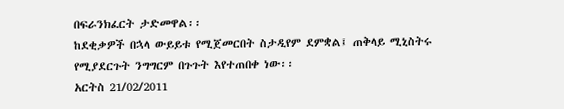በፍራንክፈርት ታድመዋል፡፡
ከደቂቃዎች በኋላ ውይይቱ የሚጀመርበት ስታዲየም ደምቋል፤ ጠቅላይ ሚኒስትሩ የሚያደርጉት ንግግርም በጉጉት እየተጠበቀ ነው፡፡
አርትስ 21/02/2011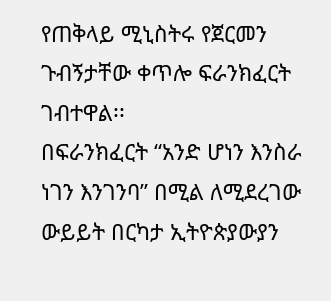የጠቅላይ ሚኒስትሩ የጀርመን ጉብኝታቸው ቀጥሎ ፍራንክፈርት ገብተዋል፡፡
በፍራንክፈርት “አንድ ሆነን እንስራ ነገን እንገንባ” በሚል ለሚደረገው ውይይት በርካታ ኢትዮጵያውያን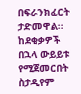በፍራንክፈርት ታድመዋል፡፡
ከደቂቃዎች በኋላ ውይይቱ የሚጀመርበት ስታዲየም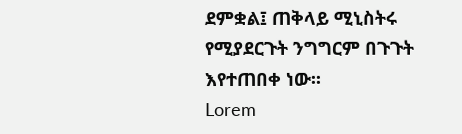ደምቋል፤ ጠቅላይ ሚኒስትሩ የሚያደርጉት ንግግርም በጉጉት እየተጠበቀ ነው፡፡
Lorem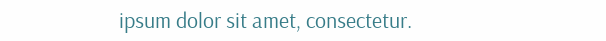ipsum dolor sit amet, consectetur.